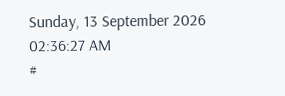Sunday, 13 September 2026 02:36:27 AM
#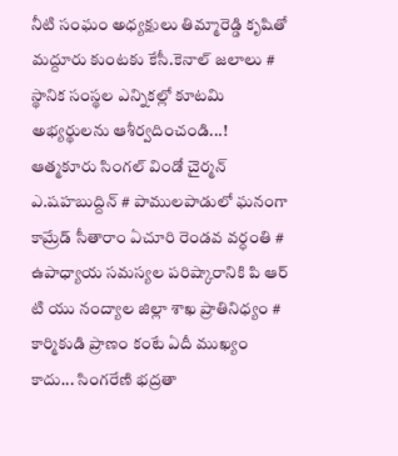నీటి సంఘం అధ్యక్షులు తిమ్మారెడ్డి కృషితో మద్దూరు కుంటకు కేసీ.కెనాల్ జలాలు # స్థానిక సంస్థల ఎన్నికల్లో కూటమి అభ్యర్థులను ఆశీర్వదించండి...! ఆత్మకూరు సింగల్ విండో చైర్మన్ ఎ.షహబుద్దిన్ # పాములపాడులో ఘనంగా కామ్రేడ్ సీతారాం ఏచూరి రెండవ వర్ధంతి # ఉపాధ్యాయ సమస్యల పరిష్కారానికి పి ఆర్ టి యు నంద్యాల జిల్లా శాఖ ప్రాతినిధ్యం # కార్మికుడి ప్రాణం కంటే ఏదీ ముఖ్యం కాదు... సింగరేణి భద్రతా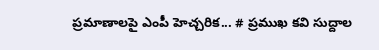ప్రమాణాలపై ఎంపీ హెచ్చరిక... # ప్రముఖ కవి సుద్దాల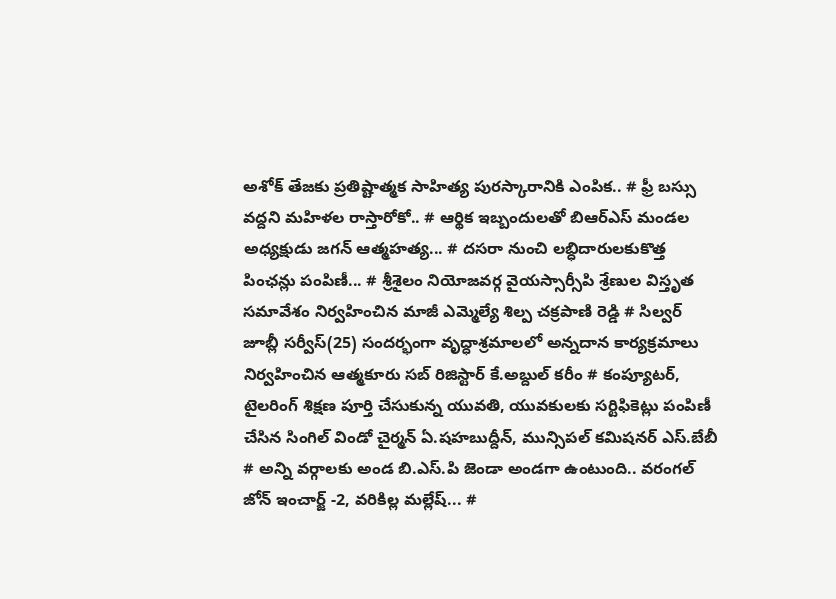అశోక్ తేజకు ప్రతిష్టాత్మక సాహిత్య పురస్కారానికి ఎంపిక.. # ఫ్రీ బస్సు వద్దని మహిళల రాస్తారోకో.. # ఆర్థిక ఇబ్బందులతో బిఆర్ఎస్ మండల అధ్యక్షుడు జగన్ ఆత్మహత్య... # దసరా నుంచి లబ్ధిదారులకుకొత్త పింఛన్లు పంపిణీ... # శ్రీశైలం నియోజవర్గ వైయస్సార్సీపి శ్రేణుల విస్తృత సమావేశం నిర్వహించిన మాజీ ఎమ్మెల్యే శిల్ప చక్రపాణి రెడ్డి # సిల్వర్ జూబ్లీ సర్వీస్(25) సందర్భంగా వృద్ధాశ్రమాలలో అన్నదాన కార్యక్రమాలు నిర్వహించిన ఆత్మకూరు సబ్ రిజిస్టార్ కే.అబ్దుల్ కరీం # కంప్యూటర్, టైలరింగ్ శిక్షణ పూర్తి చేసుకున్న యువతి, యువకులకు సర్టిఫికెట్లు పంపిణీ చేసిన సింగిల్ విండో చైర్మన్ ఏ.షహబుద్దీన్, మున్సిపల్ కమిషనర్ ఎస్.బేబీ # అన్ని వర్గాలకు అండ బి.ఎస్.పి జెండా అండగా ఉంటుంది.. వరంగల్ జోన్ ఇంచార్జ్ -2, వరికిల్ల మల్లేష్... #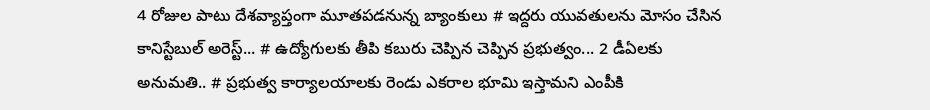4 రోజుల పాటు దేశవ్యాప్తంగా మూతపడనున్న బ్యాంకులు # ఇద్దరు యువతులను మోసం చేసిన కానిస్టేబుల్ అరెస్ట్... # ఉద్యోగులకు తీపి కబురు చెప్పిన చెప్పిన ప్రభుత్వం... 2 డీఏలకు అనుమతి.. # ప్రభుత్వ కార్యాలయాలకు రెండు ఎకరాల భూమి ఇస్తామని ఎంపీకి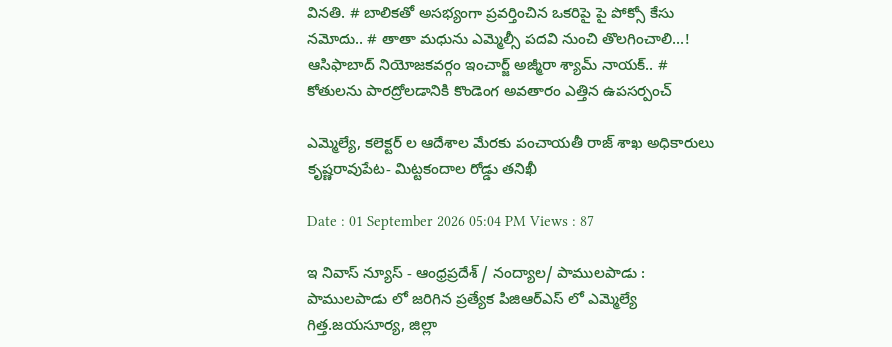వినతి. # బాలికతో అసభ్యంగా ప్రవర్తించిన ఒకరిపై పై పోక్సో కేసు నమోదు.. # తాతా మధును ఎమ్మెల్సీ పదవి నుంచి తొలగించాలి...! ఆసిఫాబాద్ నియోజకవర్గం ఇంచార్జ్ అజ్మీరా శ్యామ్ నాయక్.. # కోతులను పారద్రోలడానికి కొండెంగ అవతారం ఎత్తిన ఉపసర్పంచ్

ఎమ్మెల్యే, కలెక్టర్ ల ఆదేశాల మేరకు పంచాయతీ రాజ్ శాఖ అధికారులు కృష్ణరావుపేట- మిట్టకందాల రోడ్డు తనిఖీ

Date : 01 September 2026 05:04 PM Views : 87

ఇ నివాస్ న్యూస్ - ఆంధ్రప్రదేశ్ / నంద్యాల/ పాములపాడు : పాములపాడు లో జరిగిన ప్రత్యేక పిజిఆర్ఎస్ లో ఎమ్మెల్యే గిత్త.జయసూర్య, జిల్లా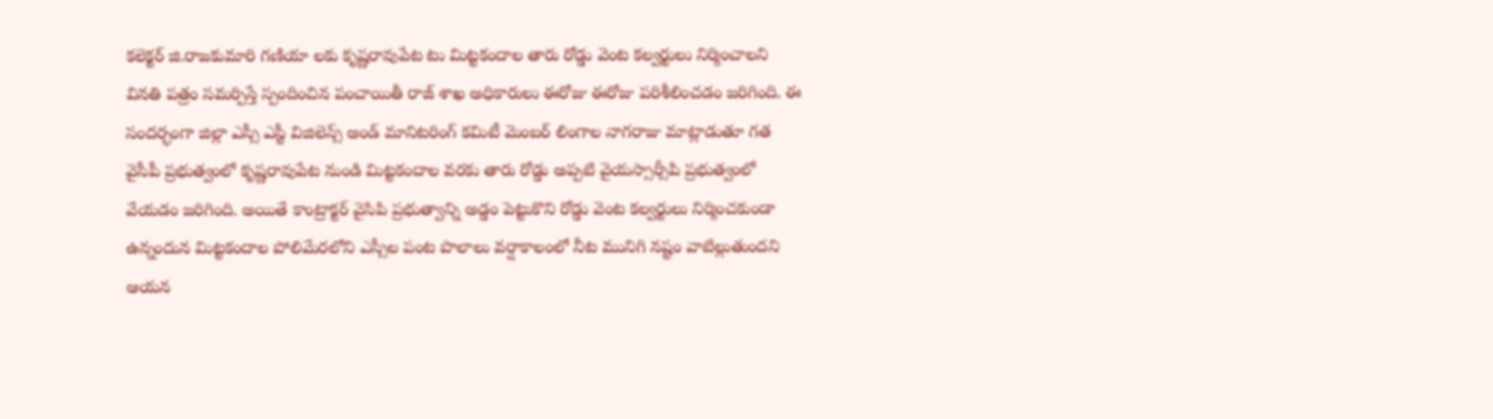కలెక్టర్ జి.రాజకుమారి గణియా లకు కృష్ణరావుపేట టు మిట్టకందాల తారు రోడ్డు వెంట కల్వర్టులు నిర్మించాలని వినతి పత్రం సమర్పిస్తే స్పందించిన పంచాయితీ రాజ్ శాఖ అధికారులు ఈరోజు ఈరోజు పరిశీలించడం జరిగింది. ఈ సందర్భంగా జిల్లా ఎస్సీ ఎస్టీ విజిలెన్స్ అండ్ మానిటరింగ్ కమిటీ మెంబర్ లింగాల నాగరాజు మాట్లాడుతూ గత వైసీపీ ప్రభుత్వంలో కృష్ణరావుపేట నుండి మిట్టకందాల వరకు తారు రోడ్డు అప్పటి వైయస్సార్సీపి ప్రభుత్వంలో వేయడం జరిగింది. అయితే కాంట్రాక్టర్ వైసిపి ప్రభుత్వాన్ని అడ్డం పెట్టుకొని రోడ్డు వెంట కల్వర్టులు నిర్మించకుండా ఉన్నందున మిట్టకందాల పోలిమేరలోని ఎస్సీల పంట పొలాలు వర్షాకాలంలో నీట మునిగి నష్టం వాటిల్లుతుందని ఆయన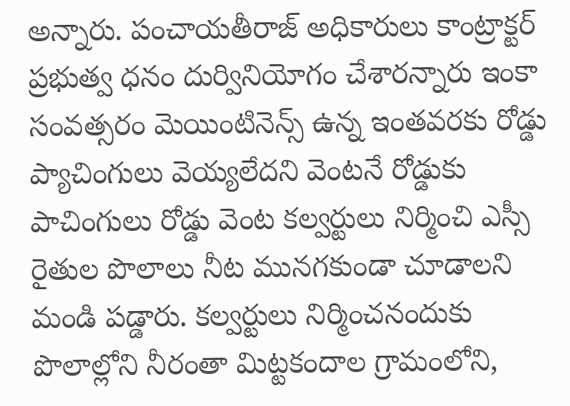అన్నారు. పంచాయతీరాజ్ అధికారులు కాంట్రాక్టర్ ప్రభుత్వ ధనం దుర్వినియోగం చేశారన్నారు ఇంకా సంవత్సరం మెయింటినెన్స్ ఉన్న ఇంతవరకు రోడ్డు ప్యాచింగులు వెయ్యలేదని వెంటనే రోడ్డుకు పాచింగులు రోడ్డు వెంట కల్వర్టులు నిర్మించి ఎస్సీ రైతుల పొలాలు నీట మునగకుండా చూడాలని మండి పడ్డారు. కల్వర్టులు నిర్మించనందుకు పొలాల్లోని నీరంతా మిట్టకందాల గ్రామంలోని,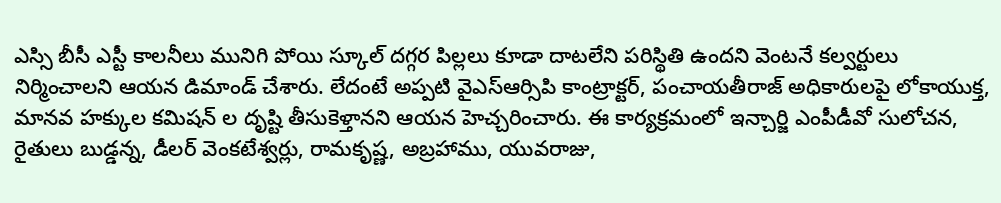ఎస్సి బీసీ ఎస్టీ కాలనీలు మునిగి పోయి స్కూల్ దగ్గర పిల్లలు కూడా దాటలేని పరిస్థితి ఉందని వెంటనే కల్వర్టులు నిర్మించాలని ఆయన డిమాండ్ చేశారు. లేదంటే అప్పటి వైఎస్ఆర్సిపి కాంట్రాక్టర్, పంచాయతీరాజ్ అధికారులపై లోకాయుక్త, మానవ హక్కుల కమిషన్ ల దృష్టి తీసుకెళ్తానని ఆయన హెచ్చరించారు. ఈ కార్యక్రమంలో ఇన్చార్జి ఎంపీడీవో సులోచన, రైతులు బుడ్డన్న, డీలర్ వెంకటేశ్వర్లు, రామకృష్ణ, అబ్రహాము, యువరాజు,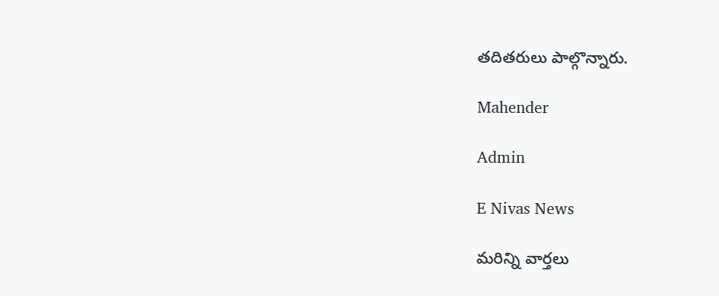తదితరులు పాల్గొన్నారు.

Mahender

Admin

E Nivas News

మరిన్ని వార్తలు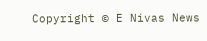Copyright © E Nivas News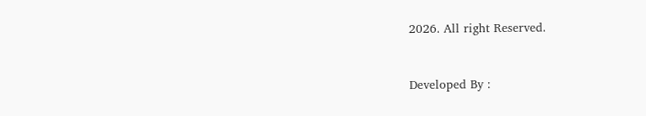2026. All right Reserved.



Developed By :